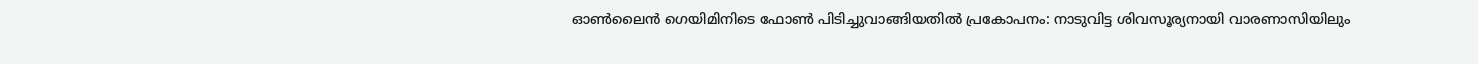ഓൺലൈൻ ഗെയിമിനിടെ ഫോൺ പിടിച്ചുവാങ്ങിയതിൽ പ്രകോപനം: നാടുവിട്ട ശിവസൂര്യനായി വാരണാസിയിലും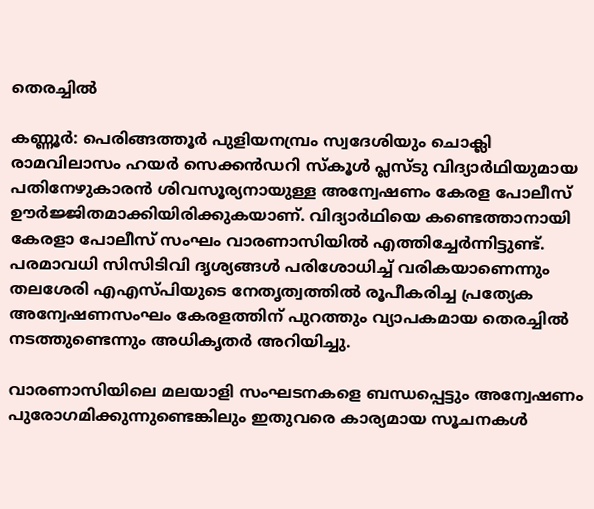തെരച്ചിൽ

കണ്ണൂര്‍: പെരിങ്ങത്തൂർ പുളിയനമ്പ്രം സ്വദേശിയും ചൊക്ലി രാമവിലാസം ഹയർ സെക്കൻഡറി സ്കൂൾ പ്ലസ്ടു വിദ്യാർഥിയുമായ പതിനേഴുകാരൻ ശിവസൂര്യനായുള്ള അന്വേഷണം കേരള പോലീസ് ഊർജ്ജിതമാക്കിയിരിക്കുകയാണ്. വിദ്യാർഥിയെ കണ്ടെത്താനായി കേരളാ പോലീസ് സംഘം വാരണാസിയിൽ എത്തിച്ചേർന്നിട്ടുണ്ട്. പരമാവധി സിസിടിവി ദൃശ്യങ്ങൾ പരിശോധിച്ച് വരികയാണെന്നും തലശേരി എഎസ്പിയുടെ നേതൃത്വത്തിൽ രൂപീകരിച്ച പ്രത്യേക അന്വേഷണസംഘം കേരളത്തിന് പുറത്തും വ്യാപകമായ തെരച്ചിൽ നടത്തുണ്ടെന്നും അധികൃതർ അറിയിച്ചു.

വാരണാസിയിലെ മലയാളി സംഘടനകളെ ബന്ധപ്പെട്ടും അന്വേഷണം പുരോഗമിക്കുന്നുണ്ടെങ്കിലും ഇതുവരെ കാര്യമായ സൂചനകൾ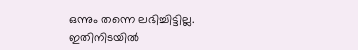ഒന്നും തന്നെ ലഭിച്ചിട്ടില്ല. ഇതിനിടയിൽ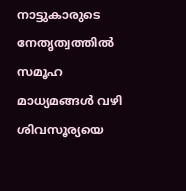നാട്ടുകാരുടെ നേതൃത്വത്തിൽ സമൂഹ മാധ്യമങ്ങൾ വഴി ശിവസൂര്യയെ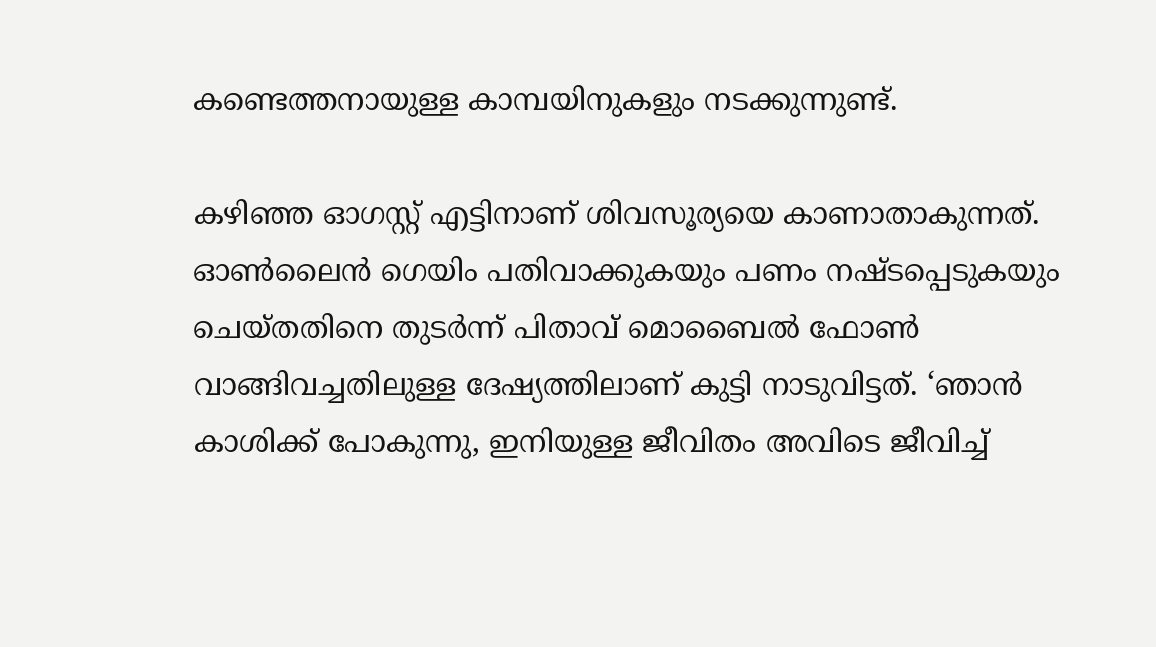കണ്ടെത്തനായുള്ള കാമ്പയിനുകളും നടക്കുന്നുണ്ട്.

കഴിഞ്ഞ ഓഗസ്റ്റ് എട്ടിനാണ് ശിവസൂര്യയെ കാണാതാകുന്നത്. ഓൺലൈൻ ഗെയിം പതിവാക്കുകയും പണം നഷ്ടപ്പെടുകയും ചെയ്തതിനെ തുടർന്ന് പിതാവ് മൊബൈൽ ഫോൺ വാങ്ങി‌വച്ചതിലുള്ള ദേഷ്യത്തിലാണ് കുട്ടി നാടുവിട്ടത്. ‘ഞാൻ കാശിക്ക് പോകുന്നു, ഇനിയുള്ള ജീവിതം അവിടെ ജീവിച്ച്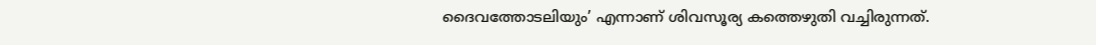ദൈവത്തോടലിയും’ എന്നാണ് ശിവസൂര്യ കത്തെഴുതി വച്ചിരുന്നത്.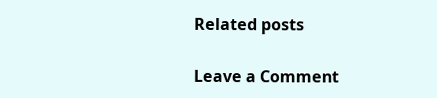Related posts

Leave a Comment